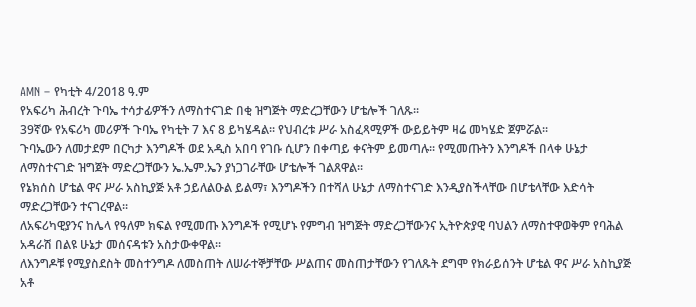AMN – የካቲት 4/2018 ዓ.ም
የአፍሪካ ሕብረት ጉባኤ ተሳታፊዎችን ለማስተናገድ በቂ ዝግጅት ማድረጋቸውን ሆቴሎች ገለጹ፡፡
39ኛው የአፍሪካ መሪዎች ጉባኤ የካቲት 7 እና 8 ይካሄዳል፡፡ የህብረቱ ሥራ አስፈጻሚዎች ውይይትም ዛሬ መካሄድ ጀምሯል፡፡
ጉባኤውን ለመታደም በርካታ እንግዶች ወደ አዲስ አበባ የገቡ ሲሆን በቀጣይ ቀናትም ይመጣሉ፡፡ የሚመጡትን እንግዶች በላቀ ሁኔታ ለማስተናገድ ዝግጀት ማድረጋቸውን ኤ.ኤም.ኤን ያነጋገራቸው ሆቴሎች ገልጸዋል፡፡
የኔክሰስ ሆቴል ዋና ሥራ አስኪያጅ አቶ ኃይለልዑል ይልማ፣ እንግዶችን በተሻለ ሁኔታ ለማስተናገድ እንዲያስችላቸው በሆቴላቸው እድሳት ማድረጋቸውን ተናገረዋል፡፡
ለአፍሪካዊያንና ከሌላ የዓለም ክፍል የሚመጡ እንግዶች የሚሆኑ የምግብ ዝግጅት ማድረጋቸውንና ኢትዮጵያዊ ባህልን ለማስተዋወቅም የባሕል አዳራሽ በልዩ ሁኔታ መሰናዳቱን አስታውቀዋል፡፡
ለእንግዶቹ የሚያስደስት መስተንግዶ ለመስጠት ለሠራተኞቻቸው ሥልጠና መስጠታቸውን የገለጹት ደግሞ የክራይሰንት ሆቴል ዋና ሥራ አስኪያጅ አቶ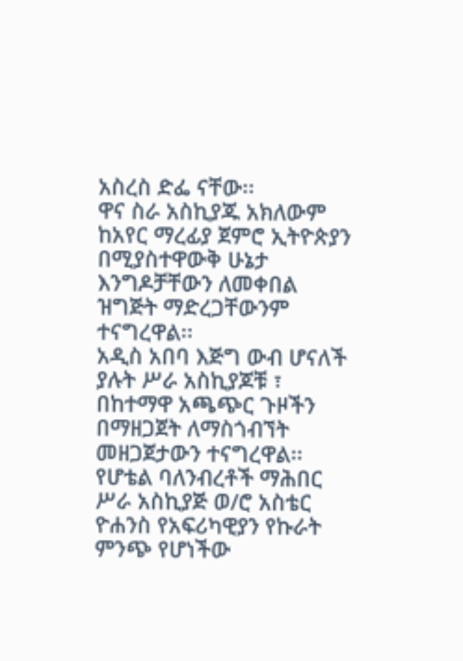አስረስ ድፌ ናቸው፡፡
ዋና ስራ አስኪያጁ አክለውም ከአየር ማረፊያ ጀምሮ ኢትዮጵያን በሚያስተዋውቅ ሁኔታ እንግዶቻቸውን ለመቀበል ዝግጅት ማድረጋቸውንም ተናግረዋል፡፡
አዲስ አበባ እጅግ ውብ ሆናለች ያሉት ሥራ አስኪያጆቹ ፣ በከተማዋ አጫጭር ጉዞችን በማዘጋጀት ለማስጎብኘት መዘጋጀታውን ተናግረዋል፡፡
የሆቴል ባለንብረቶች ማሕበር ሥራ አስኪያጅ ወ/ሮ አስቴር ዮሐንስ የአፍሪካዊያን የኩራት ምንጭ የሆነችው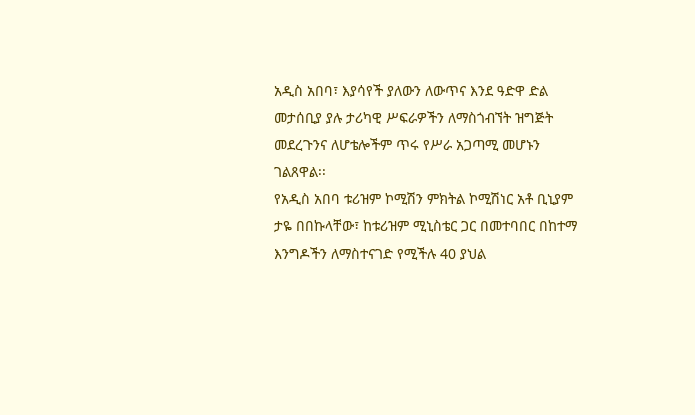አዲስ አበባ፣ እያሳየች ያለውን ለውጥና እንደ ዓድዋ ድል መታሰቢያ ያሉ ታሪካዊ ሥፍራዎችን ለማስጎብኘት ዝግጅት መደረጉንና ለሆቴሎችም ጥሩ የሥራ አጋጣሚ መሆኑን ገልጸዋል፡፡
የአዲስ አበባ ቱሪዝም ኮሚሽን ምክትል ኮሚሽነር አቶ ቢኒያም ታዬ በበኩላቸው፣ ከቱሪዝም ሚኒስቴር ጋር በመተባበር በከተማ እንግዶችን ለማስተናገድ የሚችሉ 40 ያህል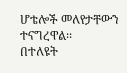ሆቴሎች መለየታቸውን ተናግረዋል፡፡
በተለዩት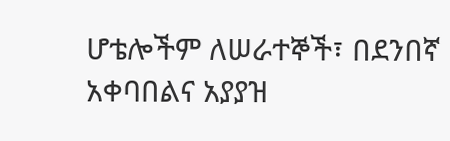ሆቴሎችም ለሠራተኞች፣ በደንበኛ አቀባበልና አያያዝ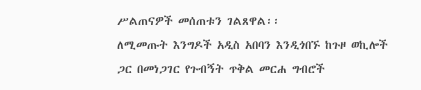ሥልጠናዎች መሰጠቱን ገልጸዋል፡፡
ለሚመጡት እንግዶች አዲስ አበባን እንዲጎበኙ ከጉዞ ወኪሎች ጋር በመነጋገር የጉብኝት ጥቅል መርሐ ግብሮች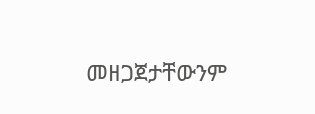መዘጋጀታቸውንም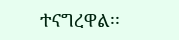ተናግረዋል፡፡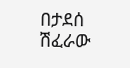በታደሰ ሽፈራው